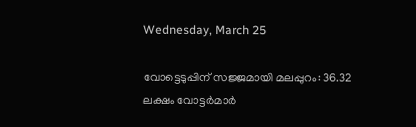Wednesday, March 25

വോട്ടെടുപ്പിന് സജ്ജമായി മലപ്പുറം: 36.32 ലക്ഷം വോട്ടര്‍മാര്‍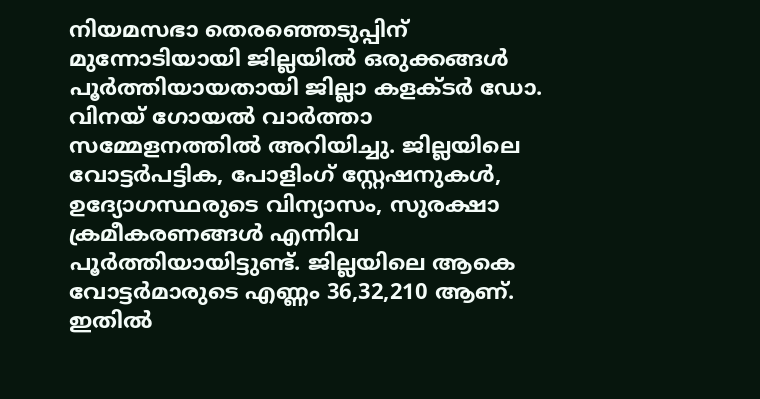നിയമസഭാ തെരഞ്ഞെടുപ്പിന് മുന്നോടിയായി ജില്ലയില്‍ ഒരുക്കങ്ങള്‍ പൂര്‍ത്തിയായതായി ജില്ലാ കളക്ടര്‍ ഡോ. വിനയ് ഗോയല്‍ വാര്‍ത്താ സമ്മേളനത്തില്‍ അറിയിച്ചു. ജില്ലയിലെ വോട്ടര്‍പട്ടിക, പോളിംഗ് സ്റ്റേഷനുകള്‍, ഉദ്യോഗസ്ഥരുടെ വിന്യാസം, സുരക്ഷാ ക്രമീകരണങ്ങള്‍ എന്നിവ പൂര്‍ത്തിയായിട്ടുണ്ട്. ജില്ലയിലെ ആകെ വോട്ടര്‍മാരുടെ എണ്ണം 36,32,210 ആണ്. ഇതില്‍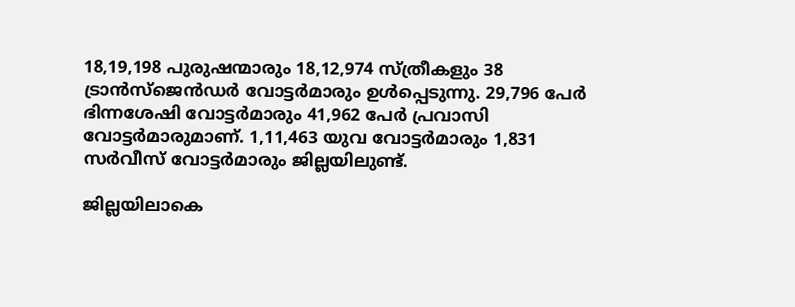18,19,198 പുരുഷന്മാരും 18,12,974 സ്ത്രീകളും 38 ട്രാന്‍സ്ജെന്‍ഡര്‍ വോട്ടര്‍മാരും ഉള്‍പ്പെടുന്നു. 29,796 പേര്‍ ഭിന്നശേഷി വോട്ടര്‍മാരും 41,962 പേര്‍ പ്രവാസി വോട്ടര്‍മാരുമാണ്. 1,11,463 യുവ വോട്ടര്‍മാരും 1,831 സര്‍വീസ് വോട്ടര്‍മാരും ജില്ലയിലുണ്ട്.

ജില്ലയിലാകെ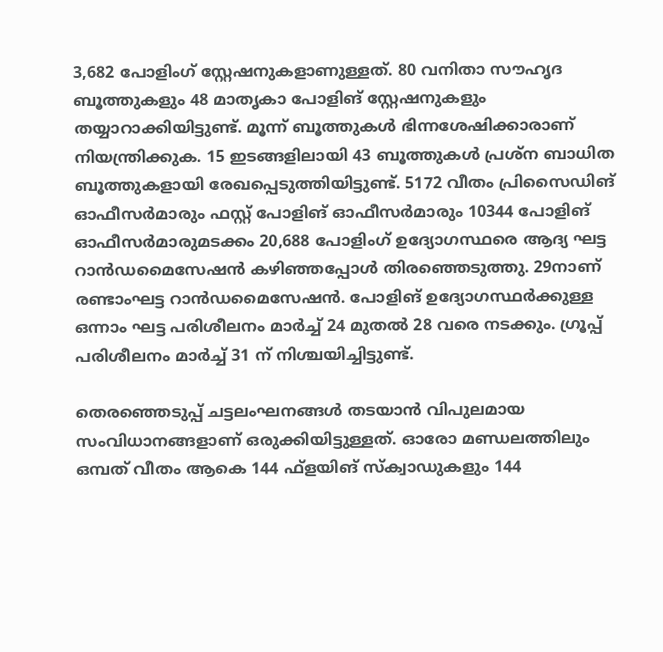3,682 പോളിംഗ് സ്റ്റേഷനുകളാണുള്ളത്. 80 വനിതാ സൗഹൃദ ബൂത്തുകളും 48 മാതൃകാ പോളിങ് സ്റ്റേഷനുകളും തയ്യാറാക്കിയിട്ടുണ്ട്. മൂന്ന് ബൂത്തുകള്‍ ഭിന്നശേഷിക്കാരാണ് നിയന്ത്രിക്കുക. 15 ഇടങ്ങളിലായി 43 ബൂത്തുകള്‍ പ്രശ്‌ന ബാധിത ബൂത്തുകളായി രേഖപ്പെടുത്തിയിട്ടുണ്ട്. 5172 വീതം പ്രിസൈഡിങ് ഓഫീസര്‍മാരും ഫസ്റ്റ് പോളിങ് ഓഫീസര്‍മാരും 10344 പോളിങ് ഓഫീസര്‍മാരുമടക്കം 20,688 പോളിംഗ് ഉദ്യോഗസ്ഥരെ ആദ്യ ഘട്ട റാന്‍ഡമൈസേഷന്‍ കഴിഞ്ഞപ്പോള്‍ തിരഞ്ഞെടുത്തു. 29നാണ് രണ്ടാംഘട്ട റാന്‍ഡമൈസേഷന്‍. പോളിങ് ഉദ്യോഗസ്ഥര്‍ക്കുള്ള ഒന്നാം ഘട്ട പരിശീലനം മാര്‍ച്ച് 24 മുതല്‍ 28 വരെ നടക്കും. ഗ്രൂപ്പ് പരിശീലനം മാര്‍ച്ച് 31 ന് നിശ്ചയിച്ചിട്ടുണ്ട്.

തെരഞ്ഞെടുപ്പ് ചട്ടലംഘനങ്ങള്‍ തടയാന്‍ വിപുലമായ സംവിധാനങ്ങളാണ് ഒരുക്കിയിട്ടുള്ളത്. ഓരോ മണ്ഡലത്തിലും ഒമ്പത് വീതം ആകെ 144 ഫ്‌ളയിങ് സ്‌ക്വാഡുകളും 144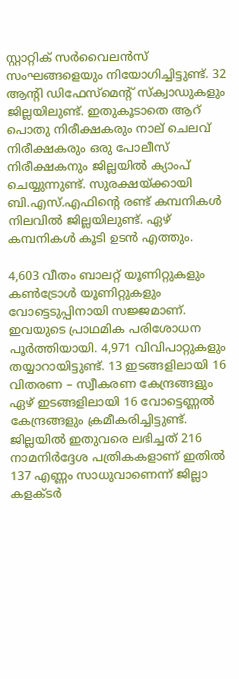സ്റ്റാറ്റിക് സര്‍വൈലന്‍സ് സംഘങ്ങളെയും നിയോഗിച്ചിട്ടുണ്ട്. 32 ആന്റി ഡിഫേസ്‌മെന്റ് സ്‌ക്വാഡുകളും ജില്ലയിലുണ്ട്. ഇതുകൂടാതെ ആറ് പൊതു നിരീക്ഷകരും നാല് ചെലവ് നിരീക്ഷകരും ഒരു പോലീസ് നിരീക്ഷകനും ജില്ലയില്‍ ക്യാംപ് ചെയ്യുന്നുണ്ട്. സുരക്ഷയ്ക്കായി ബി.എസ്.എഫിന്റെ രണ്ട് കമ്പനികള്‍ നിലവില്‍ ജില്ലയിലുണ്ട്. ഏഴ് കമ്പനികള്‍ കൂടി ഉടന്‍ എത്തും.

4,603 വീതം ബാലറ്റ് യൂണിറ്റുകളും കണ്‍ട്രോള്‍ യൂണിറ്റുകളും വോട്ടെടുപ്പിനായി സജ്ജമാണ്. ഇവയുടെ പ്രാഥമിക പരിശോധന പൂര്‍ത്തിയായി. 4,971 വിവിപാറ്റുകളും തയ്യാറായിട്ടുണ്ട്. 13 ഇടങ്ങളിലായി 16 വിതരണ – സ്വീകരണ കേന്ദ്രങ്ങളും ഏഴ് ഇടങ്ങളിലായി 16 വോട്ടെണ്ണല്‍ കേന്ദ്രങ്ങളും ക്രമീകരിച്ചിട്ടുണ്ട്. ജില്ലയില്‍ ഇതുവരെ ലഭിച്ചത് 216 നാമനിര്‍ദ്ദേശ പത്രികകളാണ് ഇതില്‍ 137 എണ്ണം സാധുവാണെന്ന് ജില്ലാ കളക്ടര്‍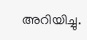അറിയിച്ചു.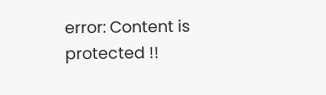error: Content is protected !!